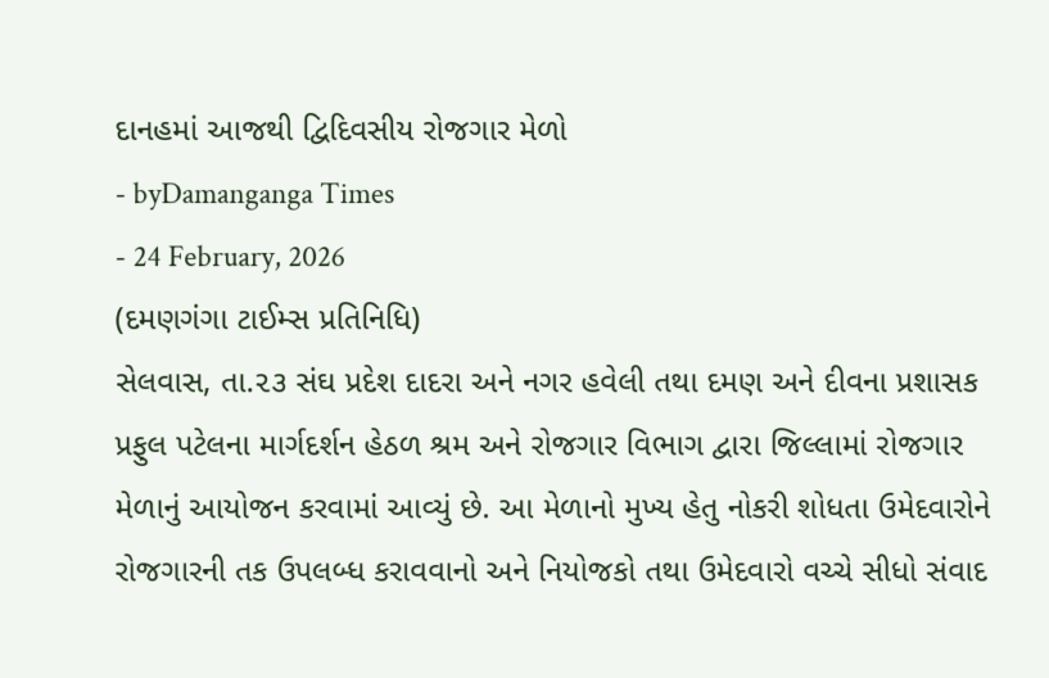દાનહમાં આજથી દ્વિદિવસીય રોજગાર મેળો
- byDamanganga Times
- 24 February, 2026
(દમણગંગા ટાઈમ્સ પ્રતિનિધિ)
સેલવાસ, તા.૨૩ સંઘ પ્રદેશ દાદરા અને નગર હવેલી તથા દમણ અને દીવના પ્રશાસક પ્રફુલ પટેલના માર્ગદર્શન હેઠળ શ્રમ અને રોજગાર વિભાગ દ્વારા જિલ્લામાં રોજગાર મેળાનું આયોજન કરવામાં આવ્યું છે. આ મેળાનો મુખ્ય હેતુ નોકરી શોધતા ઉમેદવારોને રોજગારની તક ઉપલબ્ધ કરાવવાનો અને નિયોજકો તથા ઉમેદવારો વચ્ચે સીધો સંવાદ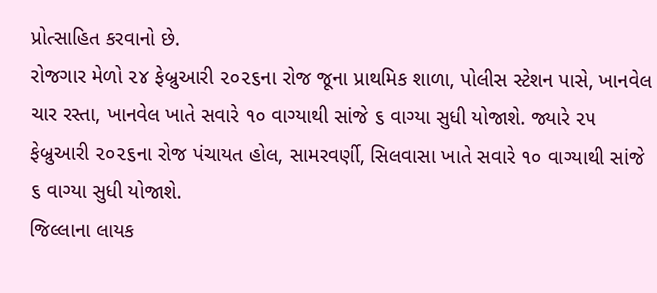પ્રોત્સાહિત કરવાનો છે.
રોજગાર મેળો ૨૪ ફેબ્રુઆરી ૨૦૨૬ના રોજ જૂના પ્રાથમિક શાળા, પોલીસ સ્ટેશન પાસે, ખાનવેલ ચાર રસ્તા, ખાનવેલ ખાતે સવારે ૧૦ વાગ્યાથી સાંજે ૬ વાગ્યા સુધી યોજાશે. જ્યારે ૨૫ ફેબ્રુઆરી ૨૦૨૬ના રોજ પંચાયત હોલ, સામરવર્ણી, સિલવાસા ખાતે સવારે ૧૦ વાગ્યાથી સાંજે ૬ વાગ્યા સુધી યોજાશે.
જિલ્લાના લાયક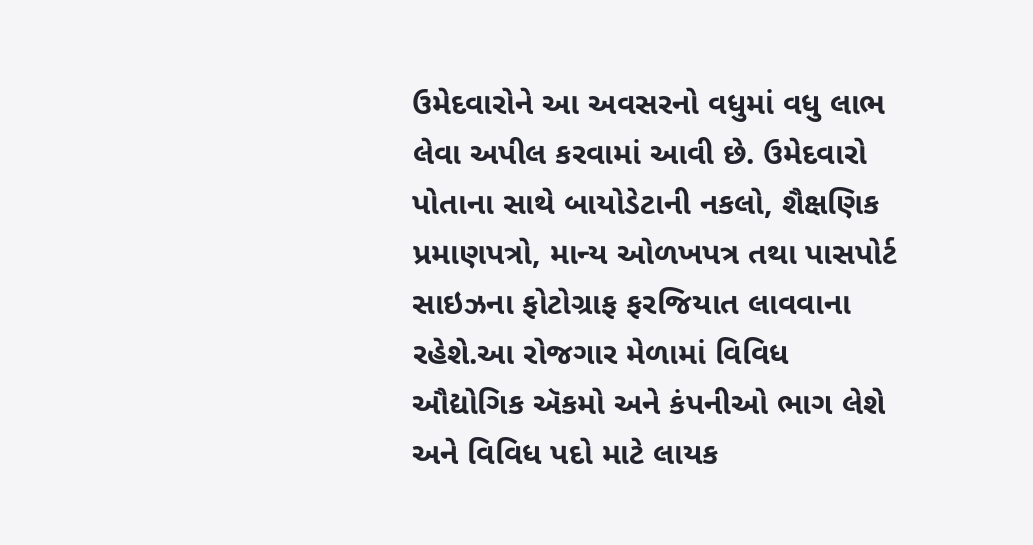ઉમેદવારોને આ અવસરનો વધુમાં વધુ લાભ લેવા અપીલ કરવામાં આવી છે. ઉમેદવારો પોતાના સાથે બાયોડેટાની નકલો, શૈક્ષણિક પ્રમાણપત્રો, માન્ય ઓળખપત્ર તથા પાસપોર્ટ સાઇઝના ફોટોગ્રાફ ફરજિયાત લાવવાના રહેશે.આ રોજગાર મેળામાં વિવિધ ઔદ્યોગિક ઍકમો અને કંપનીઓ ભાગ લેશે અને વિવિધ પદો માટે લાયક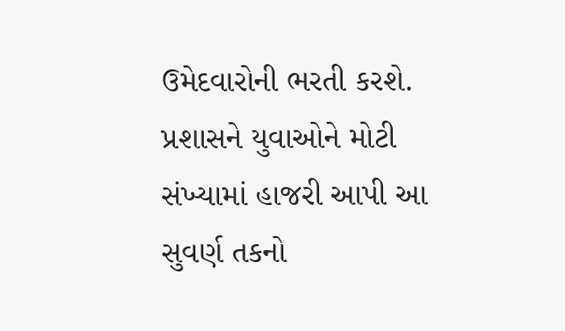ઉમેદવારોની ભરતી કરશે. પ્રશાસને યુવાઓને મોટી સંખ્યામાં હાજરી આપી આ સુવર્ણ તકનો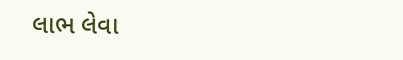લાભ લેવા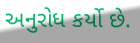અનુરોધ કર્યો છે.